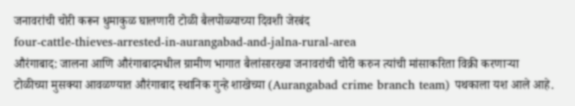जनावरांची चोरी करून धुमाकुळ घालणारी टोळी बैलपोळ्याच्या दिवशी जेरबंद
four-cattle-thieves-arrested-in-aurangabad-and-jalna-rural-area
औरंगाबाद: जालना आणि औरंगाबादमधील ग्रामीण भागात बैलांसारख्या जनावरांची चोरी करुन त्यांची मांसाकरिता विक्री करणाऱ्या टोळीच्या मुसक्या आवळण्यात औरंगाबाद स्थानिक गुन्हे शाखेच्या (Aurangabad crime branch team) पथकाला यश आले आहे.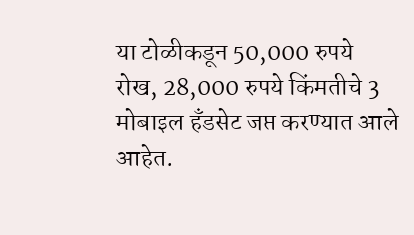या टोळीकडून 50,000 रुपये रोख, 28,000 रुपये किंमतीचे 3 मोबाइल हँडसेट जप्त करण्यात आले आहेत.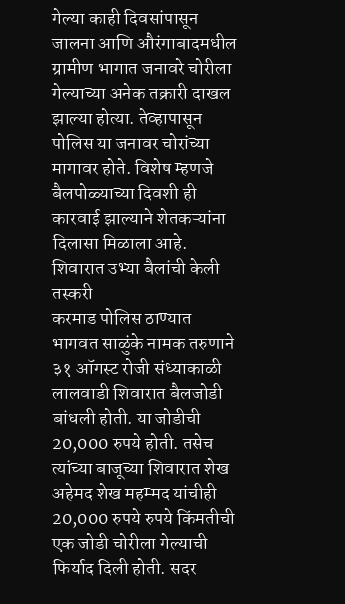गेल्या काही दिवसांपासून जालना आणि औरंगाबादमधील ग्रामीण भागात जनावरे चोरीला गेल्याच्या अनेक तक्रारी दाखल झाल्या होत्या. तेव्हापासून पोलिस या जनावर चोरांच्या मागावर होते. विशेष म्हणजे बैलपोळ्याच्या दिवशी ही कारवाई झाल्याने शेतकऱ्यांना दिलासा मिळाला आहे.
शिवारात उभ्या बैलांची केली तस्करी
करमाड पोलिस ठाण्यात भागवत साळुंके नामक तरुणाने ३१ ऑगस्ट रोजी संध्याकाळी लालवाडी शिवारात बैलजोडी बांधली होती. या जोडीची 20,000 रुपये होती. तसेच त्यांच्या बाजूच्या शिवारात शेख अहेमद शेख महम्मद यांचीही 20,000 रुपये रुपये किंमतीची एक जोडी चोरीला गेल्याची फिर्याद दिली होती. सदर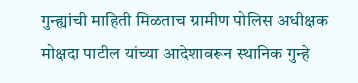गुन्ह्यांची माहिती मिळताच ग्रामीण पोलिस अधीक्षक मोक्षदा पाटील यांच्या आदेशावरून स्थानिक गुन्हे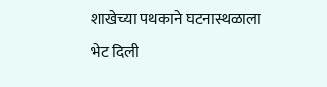शाखेच्या पथकाने घटनास्थळाला भेट दिली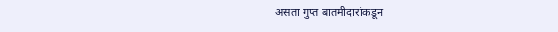असता गुप्त बातमीदारांकडून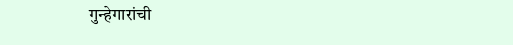गुन्हेगारांची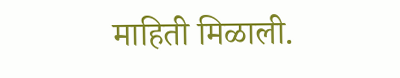माहिती मिळाली.